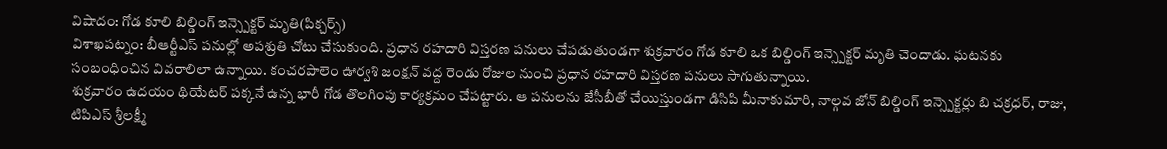విషాదం: గోడ కూలి బిల్డింగ్ ఇన్స్పెక్టర్ మృతి(పిక్చర్స్)
విశాఖపట్నం: బీఆర్టీఎస్ పనుల్లో అపశ్రుతి చోటు చేసుకుంది. ప్రధాన రహదారి విస్తరణ పనులు చేపడుతుండగా శుక్రవారం గోడ కూలి ఒక బిల్డింగ్ ఇన్స్పెక్టర్ మృతి చెందాడు. ఘటనకు సంబంధించిన వివరాలిలా ఉన్నాయి. కంచరపాలెం ఊర్వశి జంక్షన్ వద్ద రెండు రోజుల నుంచి ప్రధాన రహదారి విస్తరణ పనులు సాగుతున్నాయి.
శుక్రవారం ఉదయం థియేటర్ పక్కనే ఉన్న భారీ గోడ తొలగింపు కార్యక్రమం చేపట్టారు. ఆ పనులను జేసీబీతో చేయిస్తుండగా డిసిపి మీనాకుమారి, నాల్గవ జోన్ బిల్డింగ్ ఇన్స్పెక్టర్లు బి చక్రధర్, రాజు, టిపిఎస్ శ్రీలక్ష్మీ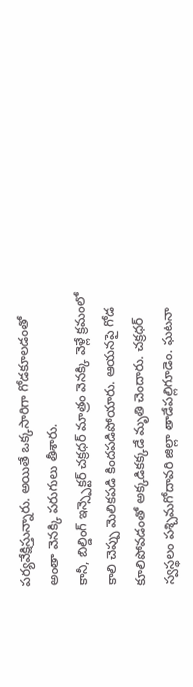పర్యవేక్షిస్తున్నారు. అయితే ఒక్కసారిగా గోడకూలడంతో అంతా వెనక్కి పరుగులు తీశారు.
కానీ, బిల్డింగ్ ఇన్స్పెక్టర్ చక్రధర్ మాత్రం వెనక్కి వెళ్లే క్రమంలో కాలి చెప్పు మెలికపడి కిందపడిపోయారు. ఆయనపై గోడ కూలిపోవడంతో అక్కడికక్కడే మృతి చెందారు. చక్రధర్ స్వస్థలం పశ్చిమగోదావరి జిల్లా తాడేపల్లిగూడెం. ఘటనా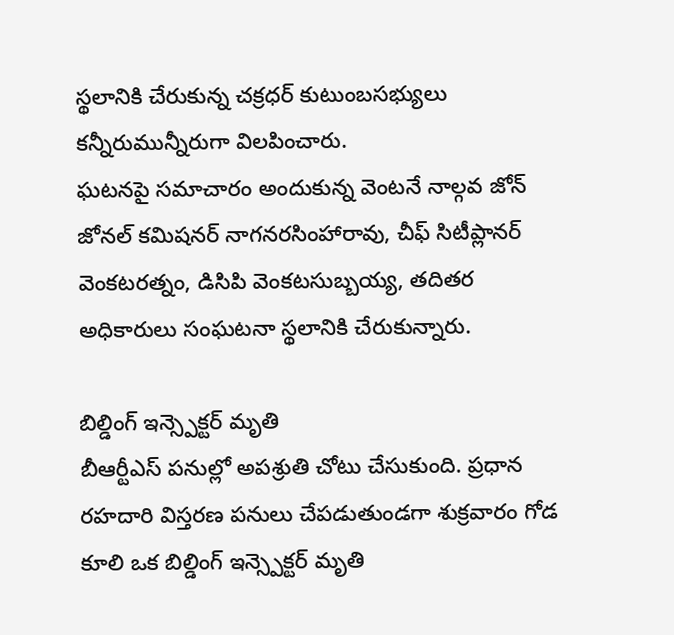స్థలానికి చేరుకున్న చక్రధర్ కుటుంబసభ్యులు కన్నీరుమున్నీరుగా విలపించారు.
ఘటనపై సమాచారం అందుకున్న వెంటనే నాల్గవ జోన్ జోనల్ కమిషనర్ నాగనరసింహారావు, చీఫ్ సిటీప్లానర్ వెంకటరత్నం, డిసిపి వెంకటసుబ్బయ్య, తదితర అధికారులు సంఘటనా స్థలానికి చేరుకున్నారు.

బిల్డింగ్ ఇన్స్పెక్టర్ మృతి
బీఆర్టీఎస్ పనుల్లో అపశ్రుతి చోటు చేసుకుంది. ప్రధాన రహదారి విస్తరణ పనులు చేపడుతుండగా శుక్రవారం గోడ కూలి ఒక బిల్డింగ్ ఇన్స్పెక్టర్ మృతి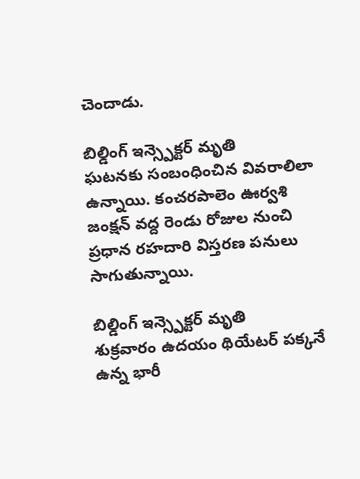చెందాడు.

బిల్డింగ్ ఇన్స్పెక్టర్ మృతి
ఘటనకు సంబంధించిన వివరాలిలా ఉన్నాయి. కంచరపాలెం ఊర్వశి జంక్షన్ వద్ద రెండు రోజుల నుంచి ప్రధాన రహదారి విస్తరణ పనులు సాగుతున్నాయి.

బిల్డింగ్ ఇన్స్పెక్టర్ మృతి
శుక్రవారం ఉదయం థియేటర్ పక్కనే ఉన్న భారీ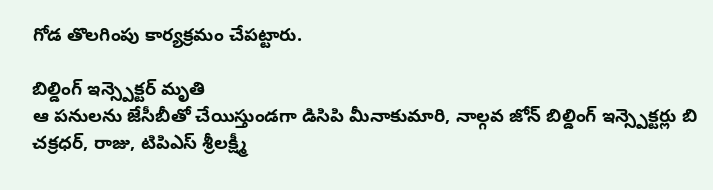గోడ తొలగింపు కార్యక్రమం చేపట్టారు.

బిల్డింగ్ ఇన్స్పెక్టర్ మృతి
ఆ పనులను జేసీబీతో చేయిస్తుండగా డిసిపి మీనాకుమారి, నాల్గవ జోన్ బిల్డింగ్ ఇన్స్పెక్టర్లు బి చక్రధర్, రాజు, టిపిఎస్ శ్రీలక్ష్మీ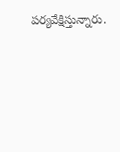పర్యవేక్షిస్తున్నారు.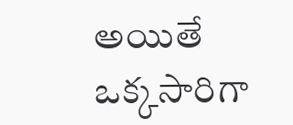అయితే ఒక్కసారిగా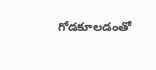గోడకూలడంతో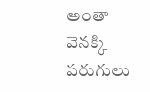అంతా వెనక్కి పరుగులు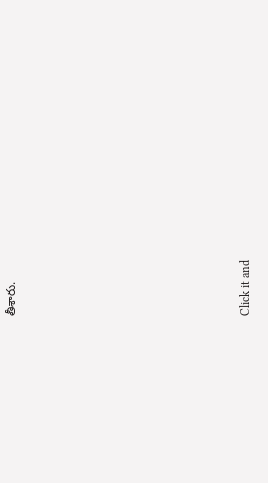తీశారు.












Click it and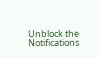Unblock the Notifications